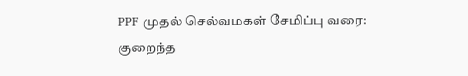PPF முதல் செல்வமகள் சேமிப்பு வரை: குறைந்த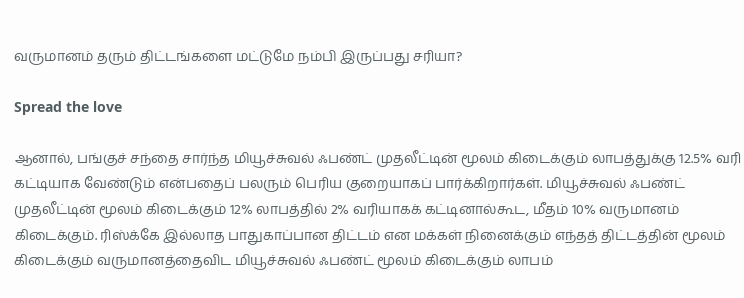வருமானம் தரும் திட்டங்களை மட்டுமே நம்பி இருப்பது சரியா?

Spread the love

ஆனால், பங்குச் சந்தை சார்ந்த மியூச்சுவல் ஃபண்ட் முதலீட்டின் மூலம் கிடைக்கும் லாபத்துக்கு 12.5% வரி கட்டியாக வேண்டும் என்பதைப் பலரும் பெரிய குறையாகப் பார்க்கிறார்கள். மியூச்சுவல் ஃபண்ட் முதலீட்டின் மூலம் கிடைக்கும் 12% லாபத்தில் 2% வரியாகக் கட்டினால்கூட, மீதம் 10% வருமானம் கிடைக்கும். ரிஸ்க்கே இல்லாத பாதுகாப்பான திட்டம் என மக்கள் நினைக்கும் எந்தத் திட்டத்தின் மூலம் கிடைக்கும் வருமானத்தைவிட மியூச்சுவல் ஃபண்ட் மூலம் கிடைக்கும் லாபம்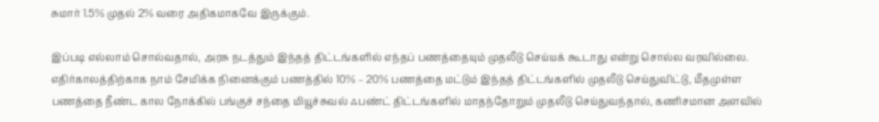சுமார் 1.5% முதல் 2% வரை அதிகமாகவே இருக்கும்.

இப்படி எல்லாம் சொல்வதால், அரசு நடத்தும் இந்தத் திட்டங்களில் எந்தப் பணத்தையும் முதலீடு செய்யக் கூடாது என்று சொல்ல வரவில்லை. எதிர்காலத்திற்காக நாம் சேமிக்க நினைக்கும் பணத்தில் 10% – 20% பணத்தை மட்டும் இந்தத் திட்டங்களில் முதலீடு செய்துவிட்டு, மீதமுள்ள பணத்தை நீண்ட கால நோக்கில் பங்குச் சந்தை மியூச்சுவல் ஃபண்ட் திட்டங்களில் மாதந்தோறும் முதலீடு செய்துவந்தால், கணிசமான அளவில்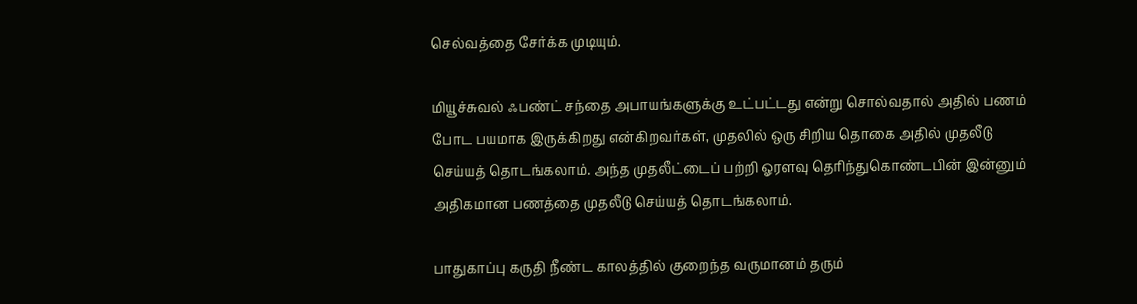செல்வத்தை சேர்க்க முடியும்.

மியூச்சுவல் ஃபண்ட் சந்தை அபாயங்களுக்கு உட்பட்டது என்று சொல்வதால் அதில் பணம் போட பயமாக இருக்கிறது என்கிறவர்கள், முதலில் ஒரு சிறிய தொகை அதில் முதலீடு செய்யத் தொடங்கலாம். அந்த முதலீட்டைப் பற்றி ஓரளவு தெரிந்துகொண்டபின் இன்னும் அதிகமான பணத்தை முதலீடு செய்யத் தொடங்கலாம்.

பாதுகாப்பு கருதி நீண்ட காலத்தில் குறைந்த வருமானம் தரும்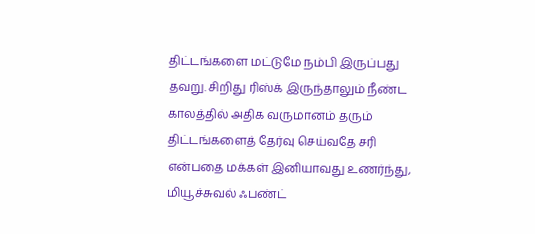திட்டங்களை மட்டுமே நம்பி இருப்பது தவறு. சிறிது ரிஸ்க் இருந்தாலும் நீண்ட காலத்தில் அதிக வருமானம் தரும் திட்டங்களைத் தேர்வு செய்வதே சரி என்பதை மக்கள் இனியாவது உணர்ந்து, மியூச்சுவல் ஃபண்ட்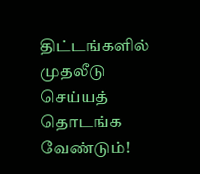திட்டங்களில் முதலீடு செய்யத் தொடங்க வேண்டும்!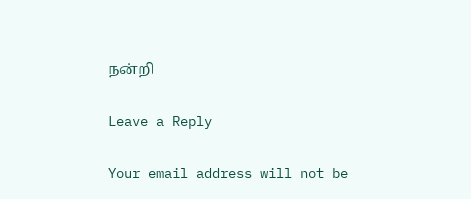நன்றி

Leave a Reply

Your email address will not be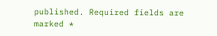published. Required fields are marked *